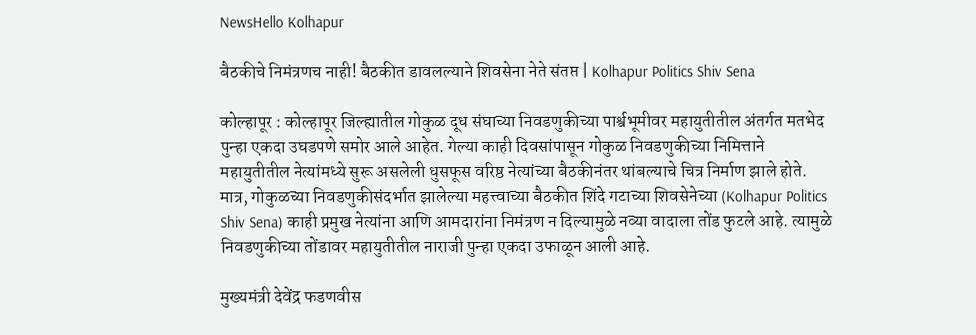NewsHello Kolhapur

बैठकीचे निमंत्रणच नाही! बैठकीत डावलल्याने शिवसेना नेते संतप्त | Kolhapur Politics Shiv Sena

कोल्हापूर : कोल्हापूर जिल्ह्यातील गोकुळ दूध संघाच्या निवडणुकीच्या पार्श्वभूमीवर महायुतीतील अंतर्गत मतभेद पुन्हा एकदा उघडपणे समोर आले आहेत. गेल्या काही दिवसांपासून गोकुळ निवडणुकीच्या निमित्ताने महायुतीतील नेत्यांमध्ये सुरू असलेली धुसफूस वरिष्ठ नेत्यांच्या बैठकीनंतर थांबल्याचे चित्र निर्माण झाले होते. मात्र, गोकुळच्या निवडणुकीसंदर्भात झालेल्या महत्त्वाच्या बैठकीत शिंदे गटाच्या शिवसेनेच्या (Kolhapur Politics Shiv Sena) काही प्रमुख नेत्यांना आणि आमदारांना निमंत्रण न दिल्यामुळे नव्या वादाला तोंड फुटले आहे. त्यामुळे निवडणुकीच्या तोंडावर महायुतीतील नाराजी पुन्हा एकदा उफाळून आली आहे.

मुख्यमंत्री देवेंद्र फडणवीस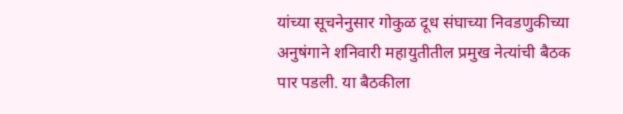यांच्या सूचनेनुसार गोकुळ दूध संघाच्या निवडणुकीच्या अनुषंगाने शनिवारी महायुतीतील प्रमुख नेत्यांची बैठक पार पडली. या बैठकीला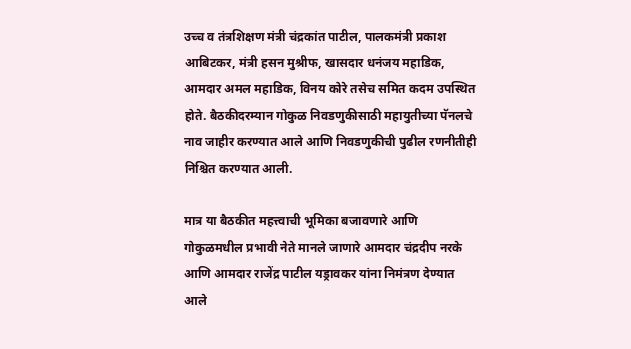उच्च व तंत्रशिक्षण मंत्री चंद्रकांत पाटील, पालकमंत्री प्रकाश आबिटकर, मंत्री हसन मुश्रीफ, खासदार धनंजय महाडिक, आमदार अमल महाडिक, विनय कोरे तसेच समित कदम उपस्थित होते. बैठकीदरम्यान गोकुळ निवडणुकीसाठी महायुतीच्या पॅनलचे नाव जाहीर करण्यात आले आणि निवडणुकीची पुढील रणनीतीही निश्चित करण्यात आली.

मात्र या बैठकीत महत्त्वाची भूमिका बजावणारे आणि गोकुळमधील प्रभावी नेते मानले जाणारे आमदार चंद्रदीप नरके आणि आमदार राजेंद्र पाटील यड्रावकर यांना निमंत्रण देण्यात आले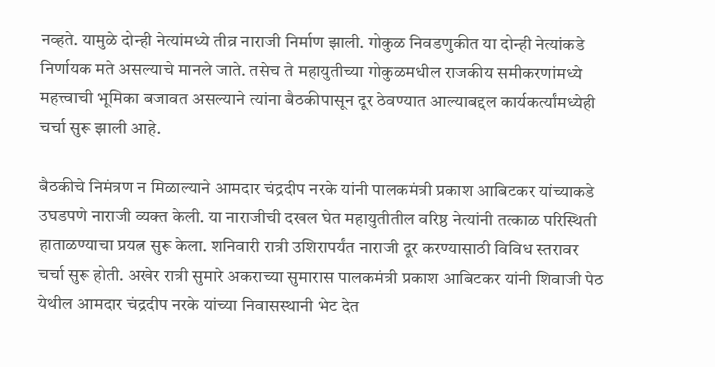नव्हते. यामुळे दोन्ही नेत्यांमध्ये तीव्र नाराजी निर्माण झाली. गोकुळ निवडणुकीत या दोन्ही नेत्यांकडे निर्णायक मते असल्याचे मानले जाते. तसेच ते महायुतीच्या गोकुळमधील राजकीय समीकरणांमध्ये महत्त्वाची भूमिका बजावत असल्याने त्यांना बैठकीपासून दूर ठेवण्यात आल्याबद्दल कार्यकर्त्यांमध्येही चर्चा सुरू झाली आहे.

बैठकीचे निमंत्रण न मिळाल्याने आमदार चंद्रदीप नरके यांनी पालकमंत्री प्रकाश आबिटकर यांच्याकडे उघडपणे नाराजी व्यक्त केली. या नाराजीची दखल घेत महायुतीतील वरिष्ठ नेत्यांनी तत्काळ परिस्थिती हाताळण्याचा प्रयत्न सुरू केला. शनिवारी रात्री उशिरापर्यंत नाराजी दूर करण्यासाठी विविध स्तरावर चर्चा सुरू होती. अखेर रात्री सुमारे अकराच्या सुमारास पालकमंत्री प्रकाश आबिटकर यांनी शिवाजी पेठ येथील आमदार चंद्रदीप नरके यांच्या निवासस्थानी भेट देत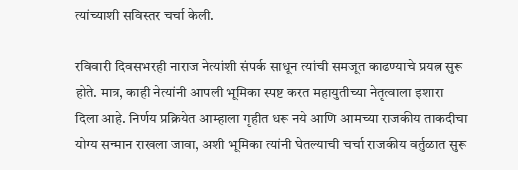त्यांच्याशी सविस्तर चर्चा केली.

रविवारी दिवसभरही नाराज नेत्यांशी संपर्क साधून त्यांची समजूत काढण्याचे प्रयत्न सुरू होते. मात्र, काही नेत्यांनी आपली भूमिका स्पष्ट करत महायुतीच्या नेतृत्वाला इशारा दिला आहे. निर्णय प्रक्रियेत आम्हाला गृहीत धरू नये आणि आमच्या राजकीय ताकदीचा योग्य सन्मान राखला जावा, अशी भूमिका त्यांनी घेतल्याची चर्चा राजकीय वर्तुळात सुरू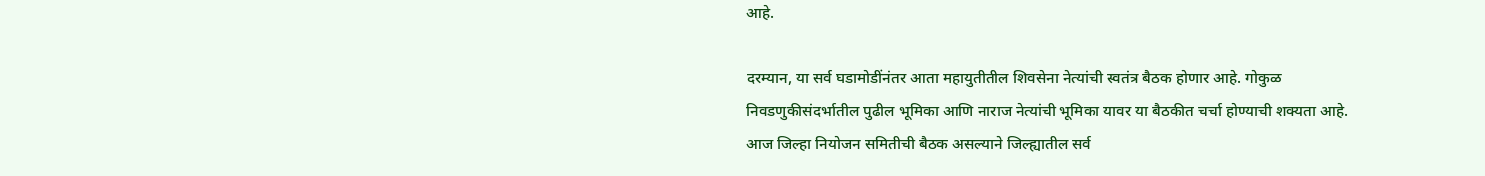आहे.

दरम्यान, या सर्व घडामोडींनंतर आता महायुतीतील शिवसेना नेत्यांची स्वतंत्र बैठक होणार आहे. गोकुळ निवडणुकीसंदर्भातील पुढील भूमिका आणि नाराज नेत्यांची भूमिका यावर या बैठकीत चर्चा होण्याची शक्यता आहे. आज जिल्हा नियोजन समितीची बैठक असल्याने जिल्ह्यातील सर्व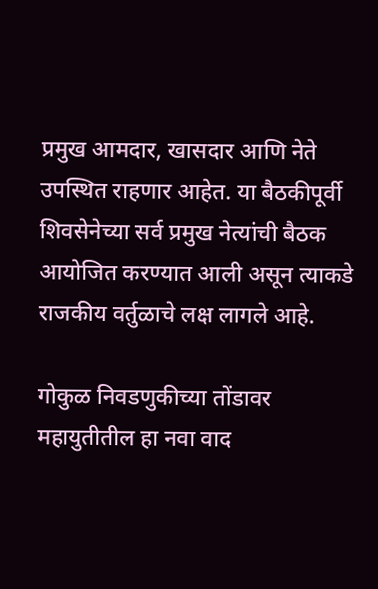प्रमुख आमदार, खासदार आणि नेते उपस्थित राहणार आहेत. या बैठकीपूर्वी शिवसेनेच्या सर्व प्रमुख नेत्यांची बैठक आयोजित करण्यात आली असून त्याकडे राजकीय वर्तुळाचे लक्ष लागले आहे.

गोकुळ निवडणुकीच्या तोंडावर महायुतीतील हा नवा वाद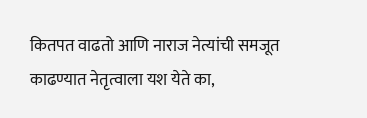कितपत वाढतो आणि नाराज नेत्यांची समजूत काढण्यात नेतृत्वाला यश येते का,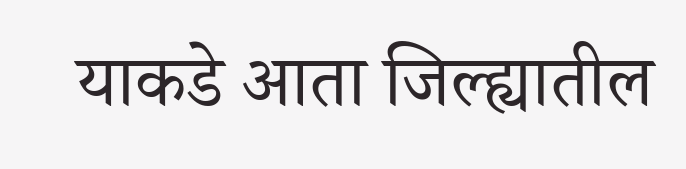याकडे आता जिल्ह्यातील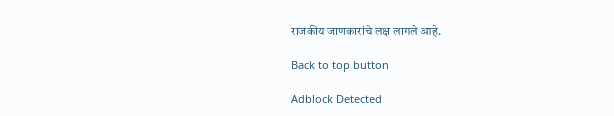राजकीय जाणकारांचे लक्ष लागले आहे.

Back to top button

Adblock Detected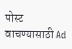पोस्ट वाचण्यासाठी Ad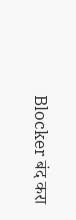Blocker बंद करा